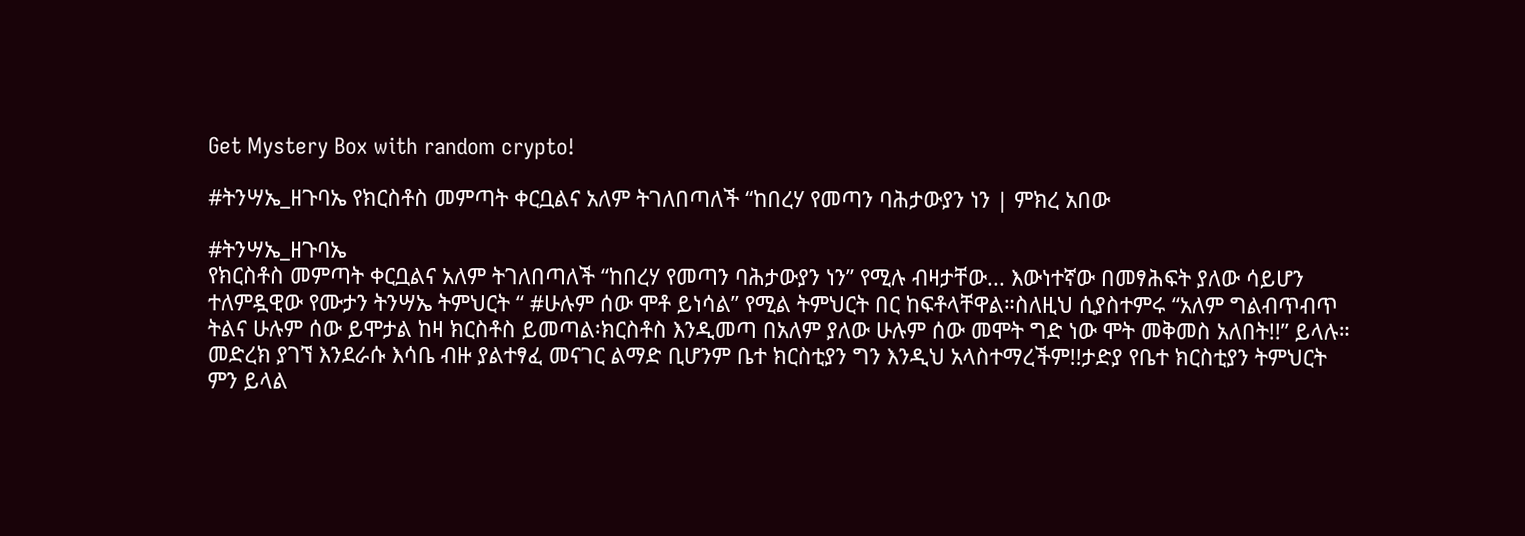Get Mystery Box with random crypto!

#ትንሣኤ_ዘጉባኤ የክርስቶስ መምጣት ቀርቧልና አለም ትገለበጣለች “ከበረሃ የመጣን ባሕታውያን ነን | ምክረ አበው

#ትንሣኤ_ዘጉባኤ
የክርስቶስ መምጣት ቀርቧልና አለም ትገለበጣለች “ከበረሃ የመጣን ባሕታውያን ነን” የሚሉ ብዛታቸው... እውነተኛው በመፃሕፍት ያለው ሳይሆን ተለምዷዊው የሙታን ትንሣኤ ትምህርት “ #ሁሉም ሰው ሞቶ ይነሳል” የሚል ትምህርት በር ከፍቶላቸዋል።ስለዚህ ሲያስተምሩ “አለም ግልብጥብጥ ትልና ሁሉም ሰው ይሞታል ከዛ ክርስቶስ ይመጣል፡ክርስቶስ እንዲመጣ በአለም ያለው ሁሉም ሰው መሞት ግድ ነው ሞት መቅመስ አለበት!!” ይላሉ።
መድረክ ያገኘ እንደራሱ እሳቤ ብዙ ያልተፃፈ መናገር ልማድ ቢሆንም ቤተ ክርስቲያን ግን እንዲህ አላስተማረችም!!ታድያ የቤተ ክርስቲያን ትምህርት ምን ይላል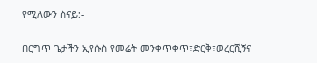የሚለውን ስናይ:-

በርግጥ ጌታችን ኢየሱስ የመሬት መንቀጥቀጥ፣ድርቅ፣ወረርሺኝና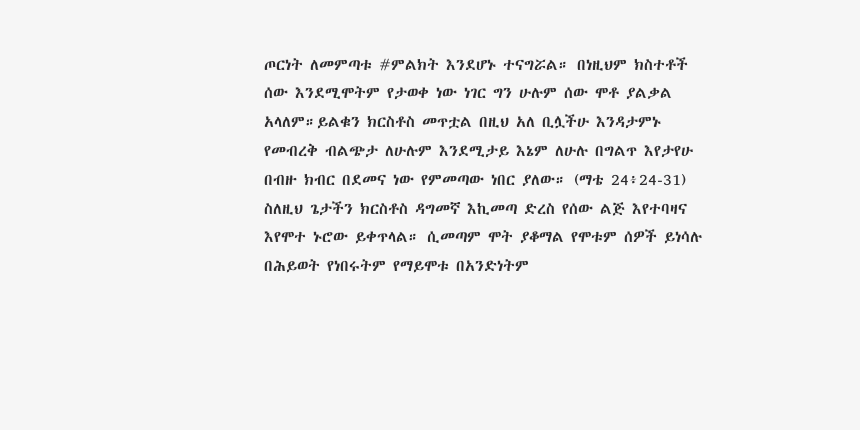ጦርነት ለመምጣቱ #ምልክት እንደሆኑ ተናግሯል። በነዚህም ክስተቶች ሰው እንደሚሞትም የታወቀ ነው ነገር ግን ሁሉም ሰው ሞቶ ያልቃል አላለም።ይልቁን ክርስቶስ መጥቷል በዚህ አለ ቢሏችሁ እንዳታምኑ የመብረቅ ብልጭታ ለሁሉም እንደሚታይ እኔም ለሁሉ በግልጥ እየታየሁ በብዙ ክብር በደመና ነው የምመጣው ነበር ያለው። (ማቴ 24፥24-31)
ስለዚህ ጌታችን ክርስቶስ ዳግመኛ እኪመጣ ድረስ የሰው ልጅ እየተባዛና እየሞተ ኑሮው ይቀጥላል። ሲመጣም ሞት ያቆማል የሞቱም ሰዎች ይነሳሉ በሕይወት የነበሩትም የማይሞቱ በአንድነትም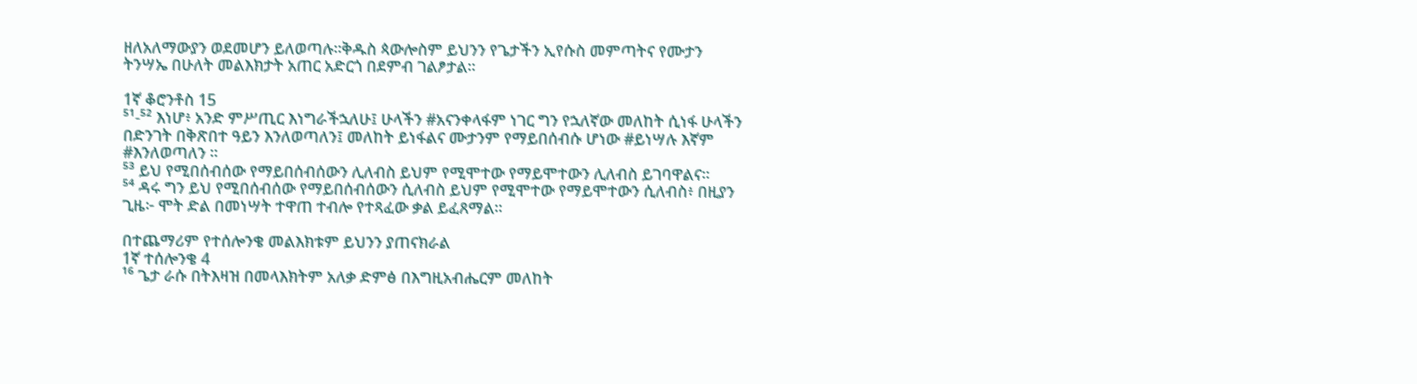ዘለአለማውያን ወደመሆን ይለወጣሉ።ቅዱስ ጳውሎስም ይህንን የጌታችን ኢየሱስ መምጣትና የሙታን ትንሣኤ በሁለት መልእክታት አጠር አድርጎ በደምብ ገልፆታል።

1ኛ ቆሮንቶስ 15
⁵¹-⁵² እነሆ፥ አንድ ምሥጢር እነግራችኋለሁ፤ ሁላችን #አናንቀላፋም ነገር ግን የኋለኛው መለከት ሲነፋ ሁላችን በድንገት በቅጽበተ ዓይን እንለወጣለን፤ መለከት ይነፋልና ሙታንም የማይበሰብሱ ሆነው #ይነሣሉ እኛም #እንለወጣለን ።
⁵³ ይህ የሚበሰብሰው የማይበሰብሰውን ሊለብስ ይህም የሚሞተው የማይሞተውን ሊለብስ ይገባዋልና።
⁵⁴ ዳሩ ግን ይህ የሚበሰብሰው የማይበሰብሰውን ሲለብስ ይህም የሚሞተው የማይሞተውን ሲለብስ፥ በዚያን ጊዜ፦ ሞት ድል በመነሣት ተዋጠ ተብሎ የተጻፈው ቃል ይፈጸማል።

በተጨማሪም የተሰሎንቄ መልእክቱም ይህንን ያጠናክራል
1ኛ ተሰሎንቄ 4
¹⁶ ጌታ ራሱ በትእዛዝ በመላእክትም አለቃ ድምፅ በእግዚአብሔርም መለከት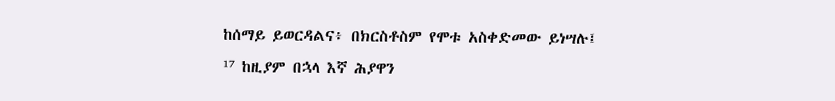ከሰማይ ይወርዳልና፥ በክርስቶስም የሞቱ አስቀድመው ይነሣሉ፤
¹⁷ ከዚያም በኋላ እኛ ሕያዋን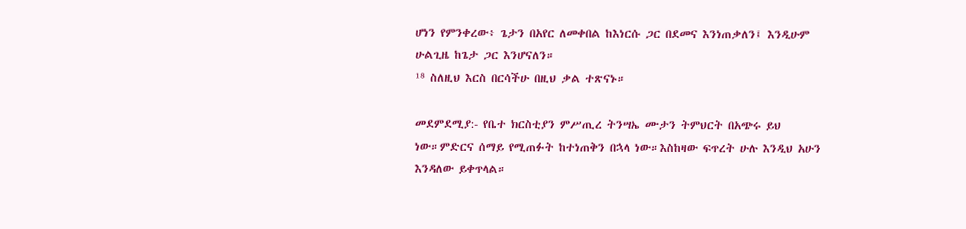ሆነን የምንቀረው፥ ጌታን በአየር ለመቀበል ከእነርሱ ጋር በደመና እንነጠቃለን፤ እንዲሁም ሁልጊዜ ከጌታ ጋር እንሆናለን።
¹⁸ ስለዚህ እርስ በርሳችሁ በዚህ ቃል ተጽናኑ።

መደምደሚያ:- የቤተ ክርስቲያን ምሥጢረ ትንሣኤ ሙታን ትምህርት በአጭሩ ይህ ነው።ምድርና ሰማይ የሚጠፉት ከተነጠቅን በኋላ ነው።እስከዛው ፍጥረት ሁሉ እንዲህ አሁን እንዳለው ይቀጥላል።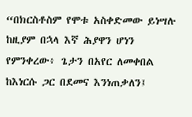“በክርስቶስም የሞቱ አስቀድመው ይነሣሉ ከዚያም በኋላ እኛ ሕያዋን ሆነን የምንቀረው፥ ጌታን በአየር ለመቀበል ከእነርሱ ጋር በደመና እንነጠቃለን፤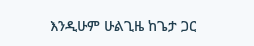እንዲሁም ሁልጊዜ ከጌታ ጋር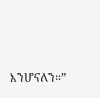እንሆናለን።”